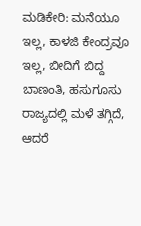ಮಡಿಕೇರಿ: ಮನೆಯೂ ಇಲ್ಲ, ಕಾಳಜಿ ಕೇಂದ್ರವೂ ಇಲ್ಲ, ಬೀದಿಗೆ ಬಿದ್ದ ಬಾಣಂತಿ, ಹಸುಗೂಸು
ರಾಜ್ಯದಲ್ಲಿ ಮಳೆ ತಗ್ಗಿದೆ, ಆದರೆ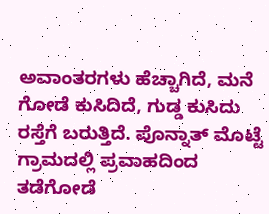ಅವಾಂತರಗಳು ಹೆಚ್ಚಾಗಿದೆ, ಮನೆ ಗೋಡೆ ಕುಸಿದಿದೆ, ಗುಡ್ಡ ಕುಸಿದು ರಸ್ತೆಗೆ ಬರುತ್ತಿದೆ. ಪೊನ್ನಾತ್ ಮೊಟ್ಟೆ ಗ್ರಾಮದಲ್ಲಿ ಪ್ರವಾಹದಿಂದ ತಡೆಗೋಡೆ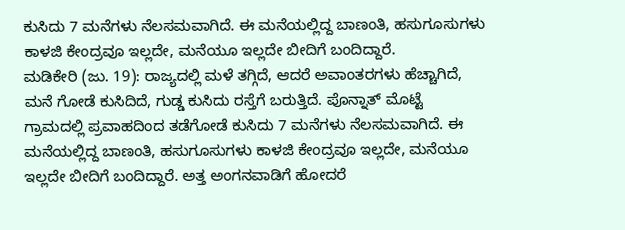ಕುಸಿದು 7 ಮನೆಗಳು ನೆಲಸಮವಾಗಿದೆ. ಈ ಮನೆಯಲ್ಲಿದ್ದ ಬಾಣಂತಿ, ಹಸುಗೂಸುಗಳು ಕಾಳಜಿ ಕೇಂದ್ರವೂ ಇಲ್ಲದೇ, ಮನೆಯೂ ಇಲ್ಲದೇ ಬೀದಿಗೆ ಬಂದಿದ್ದಾರೆ.
ಮಡಿಕೇರಿ (ಜು. 19): ರಾಜ್ಯದಲ್ಲಿ ಮಳೆ ತಗ್ಗಿದೆ, ಆದರೆ ಅವಾಂತರಗಳು ಹೆಚ್ಚಾಗಿದೆ, ಮನೆ ಗೋಡೆ ಕುಸಿದಿದೆ, ಗುಡ್ಡ ಕುಸಿದು ರಸ್ತೆಗೆ ಬರುತ್ತಿದೆ. ಪೊನ್ನಾತ್ ಮೊಟ್ಟೆ ಗ್ರಾಮದಲ್ಲಿ ಪ್ರವಾಹದಿಂದ ತಡೆಗೋಡೆ ಕುಸಿದು 7 ಮನೆಗಳು ನೆಲಸಮವಾಗಿದೆ. ಈ ಮನೆಯಲ್ಲಿದ್ದ ಬಾಣಂತಿ, ಹಸುಗೂಸುಗಳು ಕಾಳಜಿ ಕೇಂದ್ರವೂ ಇಲ್ಲದೇ, ಮನೆಯೂ ಇಲ್ಲದೇ ಬೀದಿಗೆ ಬಂದಿದ್ದಾರೆ. ಅತ್ತ ಅಂಗನವಾಡಿಗೆ ಹೋದರೆ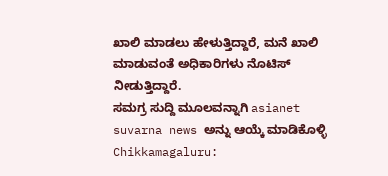ಖಾಲಿ ಮಾಡಲು ಹೇಳುತ್ತಿದ್ದಾರೆ, ಮನೆ ಖಾಲಿ ಮಾಡುವಂತೆ ಅಧಿಕಾರಿಗಳು ನೊಟಿಸ್ ನೀಡುತ್ತಿದ್ದಾರೆ.
ಸಮಗ್ರ ಸುದ್ದಿ ಮೂಲವನ್ನಾಗಿ asianet suvarna news ಅನ್ನು ಆಯ್ಕೆ ಮಾಡಿಕೊಳ್ಳಿ
Chikkamagaluru: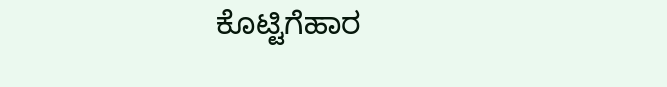ಕೊಟ್ಟಿಗೆಹಾರ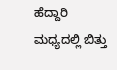ಹೆದ್ದಾರಿ ಮಧ್ಯದಲ್ಲಿ ಬಿತ್ತು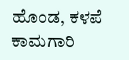ಹೊಂಡ, ಕಳಪೆ ಕಾಮಗಾರಿ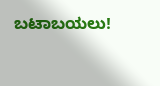ಬಟಾಬಯಲು!